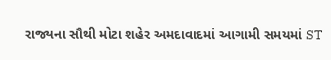રાજ્યના સૌથી મોટા શહેર અમદાવાદમાં આગામી સમયમાં ST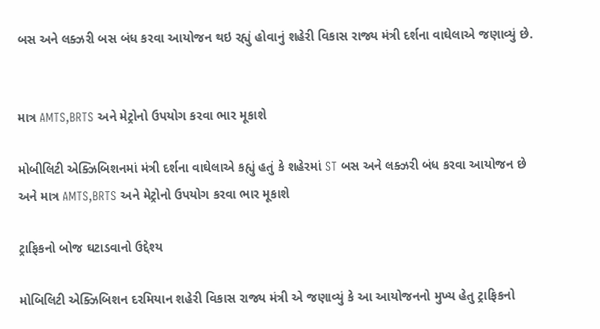બસ અને લક્ઝરી બસ બંધ કરવા આયોજન થઇ રહ્યું હોવાનું શહેરી વિકાસ રાજ્ય મંત્રી દર્શના વાઘેલાએ જણાવ્યું છે.


માત્ર AMTS,BRTS અને મેટ્રોનો ઉપયોગ કરવા ભાર મૂકાશે

મોબીલિટી એક્ઝિબિશનમાં મંત્રી દર્શના વાઘેલાએ કહ્યું હતું કે શહેરમાં ST બસ અને લક્ઝરી બંધ કરવા આયોજન છે અને માત્ર AMTS,BRTS અને મેટ્રોનો ઉપયોગ કરવા ભાર મૂકાશે

ટ્રાફિકનો બોજ ઘટાડવાનો ઉદ્દેશ્ય

મોબિલિટી એક્ઝિબિશન દરમિયાન શહેરી વિકાસ રાજ્ય મંત્રી એ જણાવ્યું કે આ આયોજનનો મુખ્ય હેતુ ટ્રાફિકનો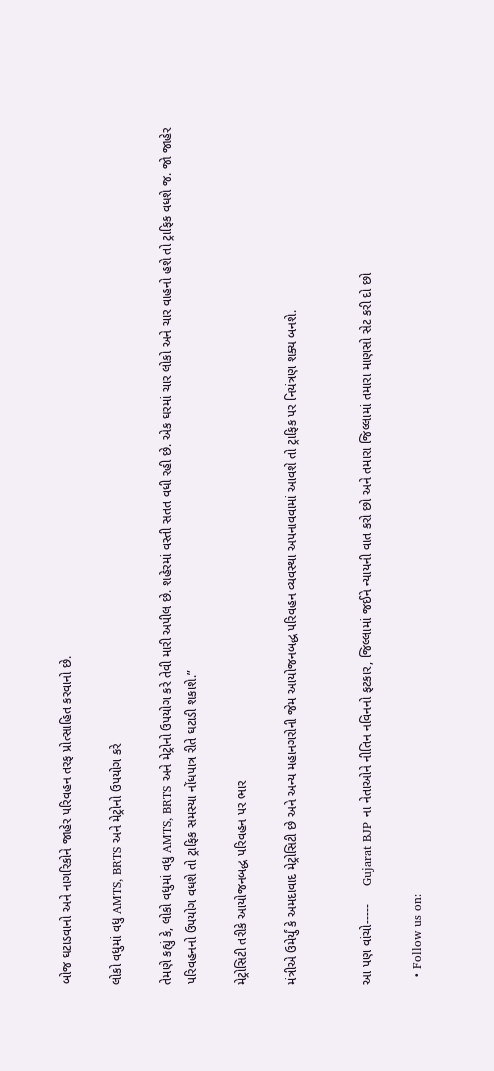બોજ ઘટાડવાનો અને નાગરિકોને જાહેર પરિવહન તરફ પ્રોત્સાહિત કરવાનો છે.

લોકો વધુમાં વધુ AMTS, BRTS અને મેટ્રોનો ઉપયોગ કરે

તેમણે કહ્યું કે, લોકો વધુમાં વધુ AMTS, BRTS અને મેટ્રોનો ઉપયોગ કરે તેવી મારી અપીલ છે. શહેરમાં વસ્તી સતત વધી રહી છે. એક ઘરમાં ચાર લોકો અને ચાર વાહનો હશે તો ટ્રાફિક વધશે જ. જો જાહેર પરિવહનનો ઉપયોગ વધશે તો ટ્રાફિક સમસ્યા નોંધપાત્ર રીતે ઘટાડી શકાશે.”

મેટ્રોસિટી તરીકે આયોજનબદ્ધ પરિવહન પર ભાર

મંત્રીએ ઉમેર્યું કે અમદાવાદ મેટ્રોસિટી છે અને અન્ય મહાનગરોની જેમ આયોજનબદ્ધ પરિવહન વ્યવસ્થા અપનાવવામાં આવશે તો ટ્રાફિક પર નિયંત્રણ શક્ય બનશે.


આ પણ વાંચો-----     Gujarat BJP ના નેતાઓને નીતિન નવિનનો ફટકાર, જિલ્લામાં જઈને ન્યાયની વાત કરો છો અને તમારા જિલ્લામાં તમારા માણસો સેટ કરી દો છો

  • Follow us on: